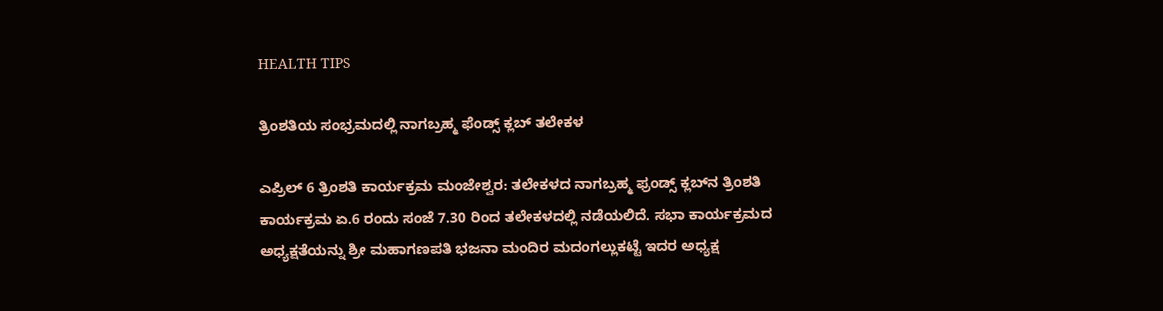HEALTH TIPS

ತ್ರಿಂಶತಿಯ ಸಂಭ್ರಮದಲ್ಲಿ ನಾಗಬ್ರಹ್ಮ ಫೆಂಡ್ಸ್ ಕ್ಲಬ್ ತಲೇಕಳ

ಎಪ್ರಿಲ್ 6 ತ್ರಿಂಶತಿ ಕಾರ್ಯಕ್ರಮ ಮಂಜೇಶ್ವರ: ತಲೇಕಳದ ನಾಗಬ್ರಹ್ಮ ಫ್ರಂಡ್ಸ್ ಕ್ಲಬ್‍ನ ತ್ರಿಂಶತಿ ಕಾರ್ಯಕ್ರಮ ಏ.6 ರಂದು ಸಂಜೆ 7.30 ರಿಂದ ತಲೇಕಳದಲ್ಲಿ ನಡೆಯಲಿದೆ. ಸಭಾ ಕಾರ್ಯಕ್ರಮದ ಅಧ್ಯಕ್ಷತೆಯನ್ನು ಶ್ರೀ ಮಹಾಗಣಪತಿ ಭಜನಾ ಮಂದಿರ ಮದಂಗಲ್ಲುಕಟ್ಟೆ ಇದರ ಅಧ್ಯಕ್ಷ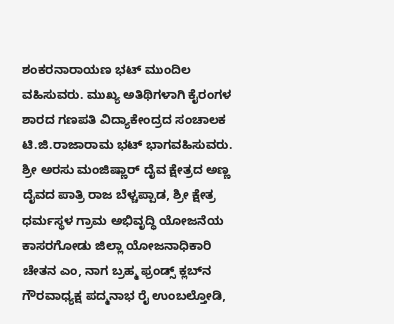ಶಂಕರನಾರಾಯಣ ಭಟ್ ಮುಂದಿಲ ವಹಿಸುವರು. ಮುಖ್ಯ ಅತಿಥಿಗಳಾಗಿ ಕೈರಂಗಳ ಶಾರದ ಗಣಪತಿ ವಿದ್ಯಾಕೇಂದ್ರದ ಸಂಚಾಲಕ ಟಿ.ಜಿ.ರಾಜಾರಾಮ ಭಟ್ ಭಾಗವಹಿಸುವರು. ಶ್ರೀ ಅರಸು ಮಂಜಿಷ್ಣಾರ್ ದೈವ ಕ್ಷೇತ್ರದ ಅಣ್ಣ ದೈವದ ಪಾತ್ರಿ ರಾಜ ಬೆಳ್ಚಪ್ಪಾಡ, ಶ್ರೀ ಕ್ಷೇತ್ರ ಧರ್ಮಸ್ಥಳ ಗ್ರಾಮ ಅಭಿವೃದ್ಧಿ ಯೋಜನೆಯ ಕಾಸರಗೋಡು ಜಿಲ್ಲಾ ಯೋಜನಾಧಿಕಾರಿ ಚೇತನ ಎಂ, ನಾಗ ಬ್ರಹ್ಮ ಫ್ರಂಡ್ಸ್ ಕ್ಲಬ್‍ನ ಗೌರವಾಧ್ಯಕ್ಷ ಪದ್ಮನಾಭ ರೈ ಉಂಬಲ್ತೋಡಿ,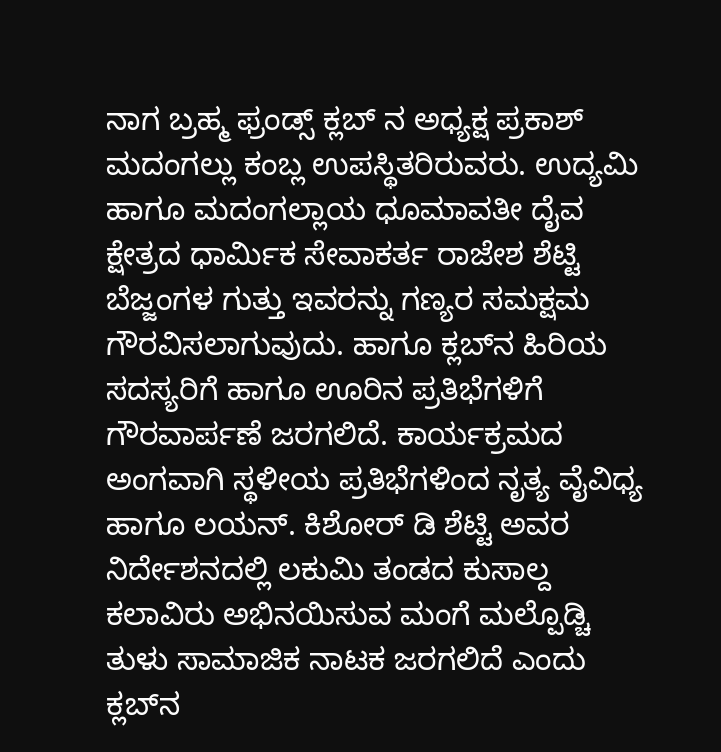ನಾಗ ಬ್ರಹ್ಮ ಫ್ರಂಡ್ಸ್ ಕ್ಲಬ್ ನ ಅಧ್ಯಕ್ಷ ಪ್ರಕಾಶ್ ಮದಂಗಲ್ಲು ಕಂಬ್ಲ ಉಪಸ್ಥಿತರಿರುವರು. ಉದ್ಯಮಿ ಹಾಗೂ ಮದಂಗಲ್ಲಾಯ ಧೂಮಾವತೀ ದೈವ ಕ್ಷೇತ್ರದ ಧಾರ್ಮಿಕ ಸೇವಾಕರ್ತ ರಾಜೇಶ ಶೆಟ್ಟಿ ಬೆಜ್ಜಂಗಳ ಗುತ್ತು ಇವರನ್ನು ಗಣ್ಯರ ಸಮಕ್ಷಮ ಗೌರವಿಸಲಾಗುವುದು. ಹಾಗೂ ಕ್ಲಬ್‍ನ ಹಿರಿಯ ಸದಸ್ಯರಿಗೆ ಹಾಗೂ ಊರಿನ ಪ್ರತಿಭೆಗಳಿಗೆ ಗೌರವಾರ್ಪಣೆ ಜರಗಲಿದೆ. ಕಾರ್ಯಕ್ರಮದ ಅಂಗವಾಗಿ ಸ್ಥಳೀಯ ಪ್ರತಿಭೆಗಳಿಂದ ನೃತ್ಯ ವೈವಿಧ್ಯ ಹಾಗೂ ಲಯನ್. ಕಿಶೋರ್ ಡಿ ಶೆಟ್ಟಿ ಅವರ ನಿರ್ದೇಶನದಲ್ಲಿ ಲಕುಮಿ ತಂಡದ ಕುಸಾಲ್ದ ಕಲಾವಿರು ಅಭಿನಯಿಸುವ ಮಂಗೆ ಮಲ್ಪೊಡ್ಚಿ ತುಳು ಸಾಮಾಜಿಕ ನಾಟಕ ಜರಗಲಿದೆ ಎಂದು ಕ್ಲಬ್‍ನ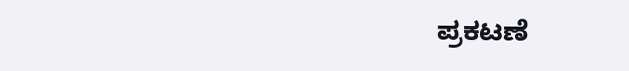ಪ್ರಕಟಣೆ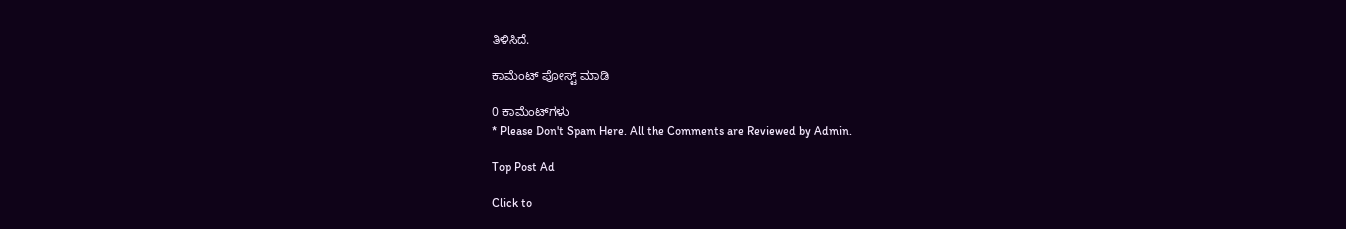ತಿಳಿಸಿದೆ.

ಕಾಮೆಂಟ್‌‌ ಪೋಸ್ಟ್‌ ಮಾಡಿ

0 ಕಾಮೆಂಟ್‌ಗಳು
* Please Don't Spam Here. All the Comments are Reviewed by Admin.

Top Post Ad

Click to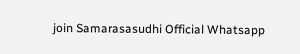join Samarasasudhi Official Whatsapp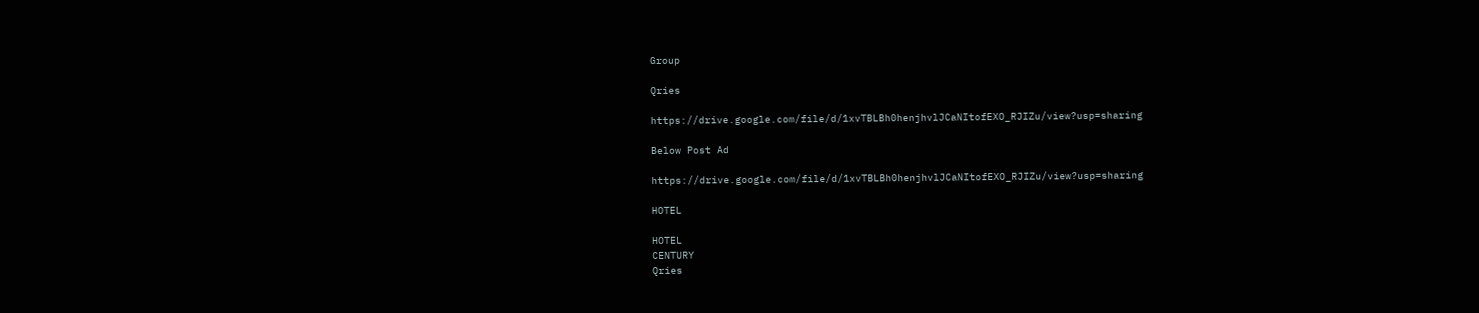Group

Qries

https://drive.google.com/file/d/1xvTBLBh0henjhvlJCaNItofEXO_RJIZu/view?usp=sharing

Below Post Ad

https://drive.google.com/file/d/1xvTBLBh0henjhvlJCaNItofEXO_RJIZu/view?usp=sharing

HOTEL

HOTEL
CENTURY
Qries